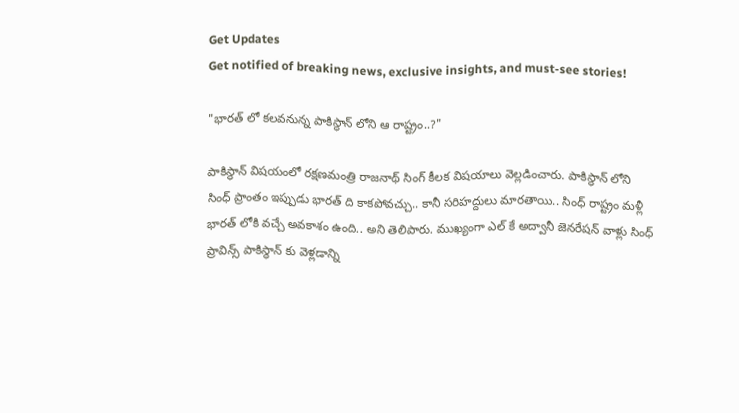Get Updates
Get notified of breaking news, exclusive insights, and must-see stories!

"భారత్ లో కలవనున్న పాకిస్థాన్ లోని ఆ రాష్ట్రం..?"

పాకిస్థాన్ విషయంలో రక్షణమంత్రి రాజనాథ్ సింగ్ కీలక విషయాలు వెల్లడించారు. పాకిస్థాన్ లోని సింధ్ ప్రాంతం ఇప్పుడు భారత్ ది కాకపోవచ్చు.. కానీ సరిహద్దులు మారతాయి.. సింధ్ రాష్ట్రం మళ్లీ భారత్ లోకి వచ్చే అవకాశం ఉంది.. అని తెలిపారు. ముఖ్యంగా ఎల్ కే అద్వానీ జెనరేషన్ వాళ్లు సింధ్ ప్రావిన్స్ పాకిస్థాన్ కు వెళ్లడాన్ని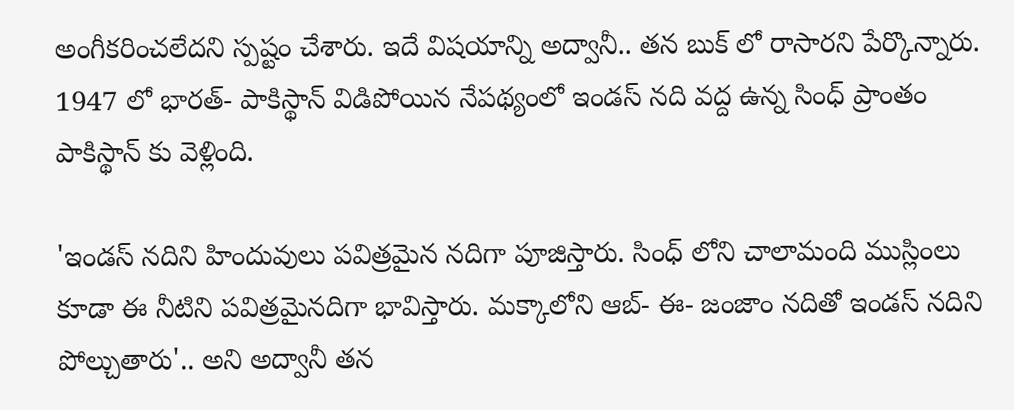అంగీకరించలేదని స్పష్టం చేశారు. ఇదే విషయాన్ని అద్వానీ.. తన బుక్ లో రాసారని పేర్కొన్నారు. 1947 లో భారత్- పాకిస్థాన్ విడిపోయిన నేపథ్యంలో ఇండస్ నది వద్ద ఉన్న సింధ్ ప్రాంతం పాకిస్థాన్ కు వెళ్లింది.

'ఇండస్ నదిని హిందువులు పవిత్రమైన నదిగా పూజిస్తారు. సింధ్ లోని చాలామంది ముస్లింలు కూడా ఈ నీటిని పవిత్రమైనదిగా భావిస్తారు. మక్కాలోని ఆబ్- ఈ- జంజాం నదితో ఇండస్ నదిని పోల్చుతారు'.. అని అద్వానీ తన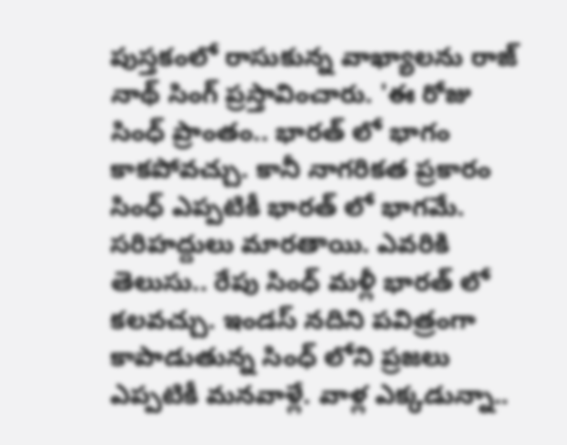పుస్తకంలో రాసుకున్న వాఖ్యాలను రాజ్ నాథ్ సింగ్ ప్రస్తావించారు. 'ఈ రోజు సింధ్ ప్రాంతం.. భారత్ లో భాగం కాకపోవచ్చు. కానీ నాగరికత ప్రకారం సింధ్ ఎప్పటికీ భారత్ లో భాగమే. సరిహద్దులు మారతాయి. ఎవరికి తెలుసు.. రేపు సింధ్ మళ్లీ భారత్ లో కలవచ్చు. ఇండస్ నదిని పవిత్రంగా కాపాడుతున్న సింధ్ లోని ప్రజలు ఎప్పటికీ మనవాళ్లే. వాళ్ల ఎక్కడున్నా..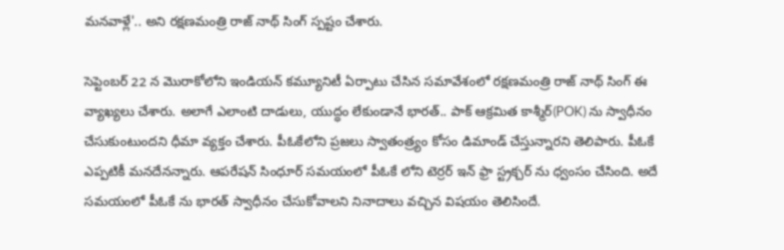మనవాళ్లే'.. అని రక్షణమంత్రి రాజ్ నాథ్ సింగ్ స్పష్టం చేశారు.

సెప్టెంబర్ 22 న మొరాకోలోని ఇండియన్ కమ్యూనిటీ ఏర్పాటు చేసిన సమావేశంలో రక్షణమంత్రి రాజ్ నాథ్ సింగ్ ఈ వ్యాఖ్యలు చేశారు. అలాగే ఎలాంటి దాడులు, యుద్ధం లేకుండానే భారత్.. పాక్ ఆక్రమిత కాశ్మీర్(POK) ను స్వాధీనం చేసుకుంటుందని ధీమా వ్యక్తం చేశారు. పీఓకేలోని ప్రజలు స్వాతంత్ర్యం కోసం డిమాండ్ చేస్తున్నారని తెలిపారు. పీఓకే ఎప్పటికీ మనదేనన్నారు. ఆపరేషన్ సింధూర్ సమయంలో పీఓకే లోని టెర్రర్ ఇన్ ఫ్రా స్ట్రక్చర్ ను ధ్వంసం చేసింది. అదే సమయంలో పీఓకే ను భారత్ స్వాధీనం చేసుకోవాలని నినాదాలు వచ్చిన విషయం తెలిసిందే.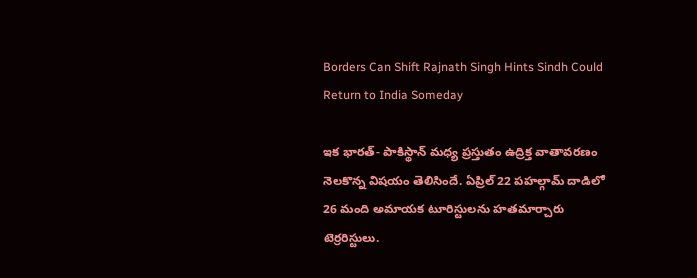Borders Can Shift Rajnath Singh Hints Sindh Could Return to India Someday

ఇక భారత్- పాకిస్థాన్ మధ్య ప్రస్తుతం ఉద్రిక్త వాతావరణం నెలకొన్న విషయం తెలిసిందే. ఏప్రిల్ 22 పహల్గామ్ దాడిలో 26 మంది అమాయక టూరిస్టులను హతమార్చారు టెర్రరిస్టులు.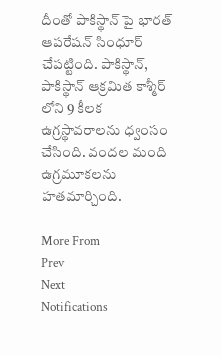దీంతో పాకిస్థాన్ పై భారత్ ఆపరేషన్ సింధూర్ చేపట్టింది. పాకిస్థాన్, పాకిస్థాన్ ఆక్రమిత కాశ్మీర్ లోని 9 కీలక ఉగ్రస్థావరాలను ధ్వంసం చేసింది. వందల మంది ఉగ్రమూకలను హతమార్చింది.

More From
Prev
Next
Notifications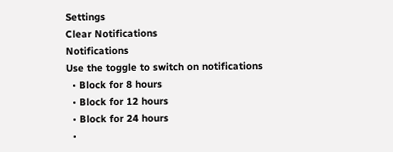Settings
Clear Notifications
Notifications
Use the toggle to switch on notifications
  • Block for 8 hours
  • Block for 12 hours
  • Block for 24 hours
  •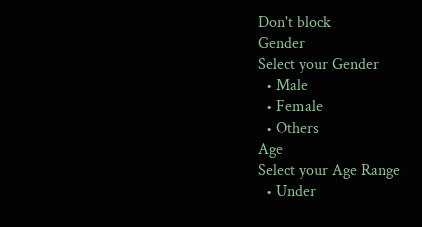Don't block
Gender
Select your Gender
  • Male
  • Female
  • Others
Age
Select your Age Range
  • Under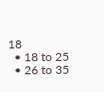18
  • 18 to 25
  • 26 to 35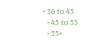• 36 to 45
  • 45 to 55
  • 55+